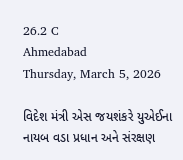26.2 C
Ahmedabad
Thursday, March 5, 2026

વિદેશ મંત્રી એસ જયશંકરે યુએઈના નાયબ વડા પ્રધાન અને સંરક્ષણ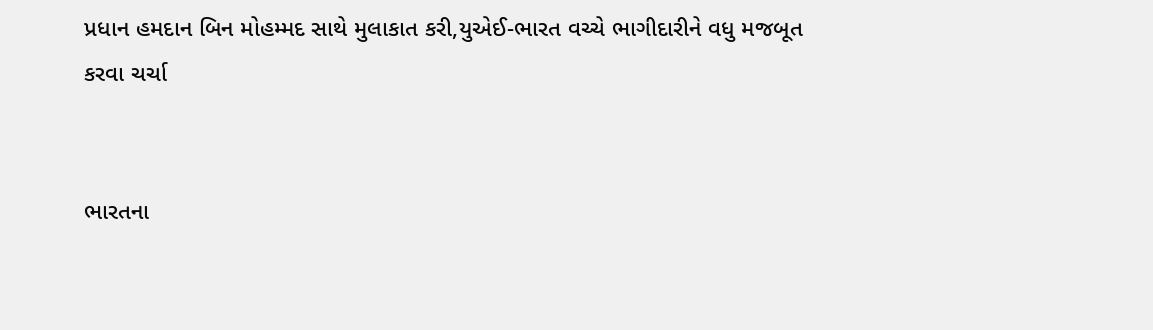પ્રધાન હમદાન બિન મોહમ્મદ સાથે મુલાકાત કરી,યુએઈ-ભારત વચ્ચે ભાગીદારીને વધુ મજબૂત કરવા ચર્ચા


ભારતના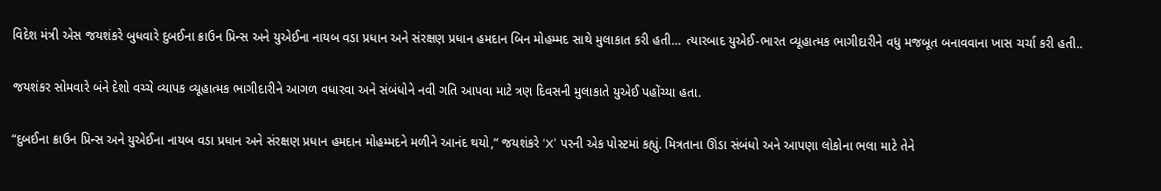વિદેશ મંત્રી એસ જયશંકરે બુધવારે દુબઈના ક્રાઉન પ્રિન્સ અને યુએઈના નાયબ વડા પ્રધાન અને સંરક્ષણ પ્રધાન હમદાન બિન મોહમ્મદ સાથે મુલાકાત કરી હતી… ત્યારબાદ યુએઈ-ભારત વ્યૂહાત્મક ભાગીદારીને વધુ મજબૂત બનાવવાના ખાસ ચર્ચા કરી હતી..

જયશંકર સોમવારે બંને દેશો વચ્ચે વ્યાપક વ્યૂહાત્મક ભાગીદારીને આગળ વધારવા અને સંબંધોને નવી ગતિ આપવા માટે ત્રણ દિવસની મુલાકાતે યુએઈ પહોંચ્યા હતા.

“દુબઈના ક્રાઉન પ્રિન્સ અને યુએઈના નાયબ વડા પ્રધાન અને સંરક્ષણ પ્રધાન હમદાન મોહમ્મદને મળીને આનંદ થયો,” જયશંકરે ‘X’ પરની એક પોસ્ટમાં કહ્યું. મિત્રતાના ઊંડા સંબંધો અને આપણા લોકોના ભલા માટે તેને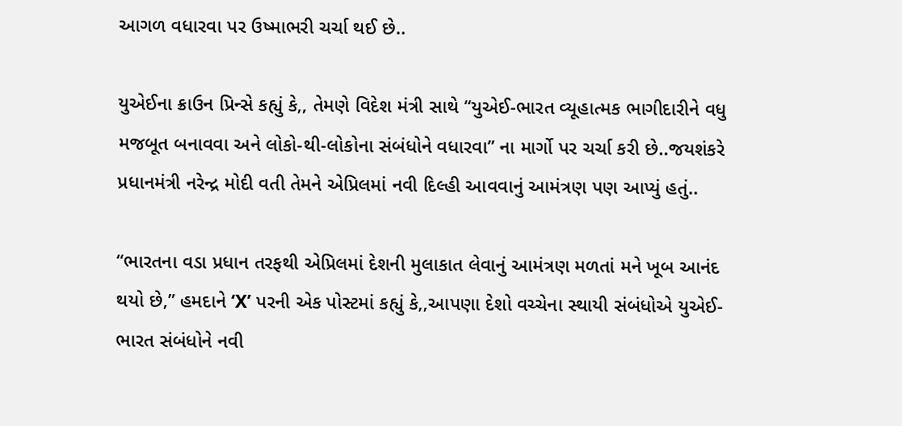આગળ વધારવા પર ઉષ્માભરી ચર્ચા થઈ છે..

યુએઈના ક્રાઉન પ્રિન્સે કહ્યું કે,, તેમણે વિદેશ મંત્રી સાથે “યુએઈ-ભારત વ્યૂહાત્મક ભાગીદારીને વધુ મજબૂત બનાવવા અને લોકો-થી-લોકોના સંબંધોને વધારવા” ના માર્ગો પર ચર્ચા કરી છે..જયશંકરે પ્રધાનમંત્રી નરેન્દ્ર મોદી વતી તેમને એપ્રિલમાં નવી દિલ્હી આવવાનું આમંત્રણ પણ આપ્યું હતું..

“ભારતના વડા પ્રધાન તરફથી એપ્રિલમાં દેશની મુલાકાત લેવાનું આમંત્રણ મળતાં મને ખૂબ આનંદ થયો છે,” હમદાને ‘X’ પરની એક પોસ્ટમાં કહ્યું કે,,આપણા દેશો વચ્ચેના સ્થાયી સંબંધોએ યુએઈ-ભારત સંબંધોને નવી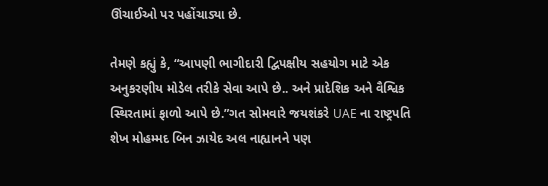ઊંચાઈઓ પર પહોંચાડ્યા છે.

તેમણે કહ્યું કે, “આપણી ભાગીદારી દ્વિપક્ષીય સહયોગ માટે એક અનુકરણીય મોડેલ તરીકે સેવા આપે છે.. અને પ્રાદેશિક અને વૈશ્વિક સ્થિરતામાં ફાળો આપે છે.”ગત સોમવારે જયશંકરે UAE ના રાષ્ટ્રપતિ શેખ મોહમ્મદ બિન ઝાયેદ અલ નાહ્યાનને પણ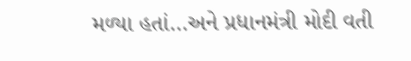મળ્યા હતાં…અને પ્રધાનમંત્રી મોદી વતી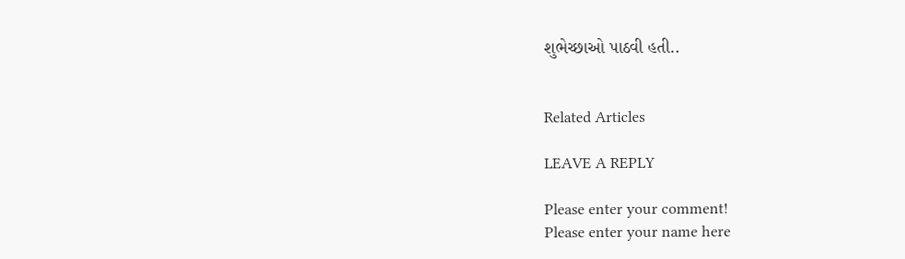શુભેચ્છાઓ પાઠવી હતી..


Related Articles

LEAVE A REPLY

Please enter your comment!
Please enter your name here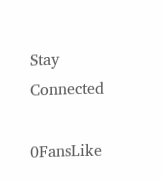Stay Connected

0FansLike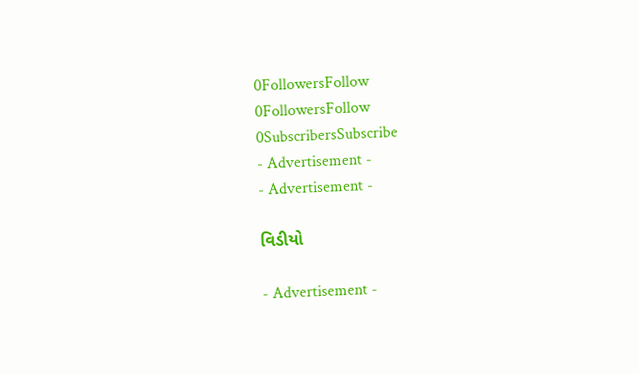0FollowersFollow
0FollowersFollow
0SubscribersSubscribe
- Advertisement -
- Advertisement -

વિડીયો

- Advertisement -